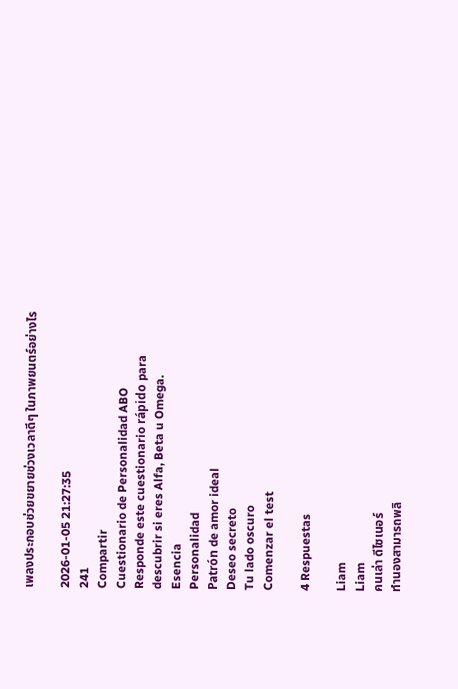เพลงประกอบช่วยขยายช่วงเวลาดีๆ ในภาพยนตร์อย่างไร

2026-01-05 21:27:35
241
Compartir
Cuestionario de Personalidad ABO
Responde este cuestionario rápido para descubrir si eres Alfa, Beta u Omega.
Esencia
Personalidad
Patrón de amor ideal
Deseo secreto
Tu lado oscuro
Comenzar el test

4 Respuestas

Liam
Liam
คนเล่า ดีไซเนอร์
ทำนองสามารถพลิ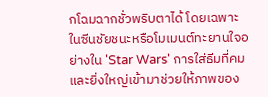กโฉมฉากชั่วพริบตาได้ โดยเฉพาะในซีนชัยชนะหรือโมเมนต์ทะยานใจอย่างใน 'Star Wars' การใส่ธีมที่คมและยิ่งใหญ่เข้ามาช่วยให้ภาพของ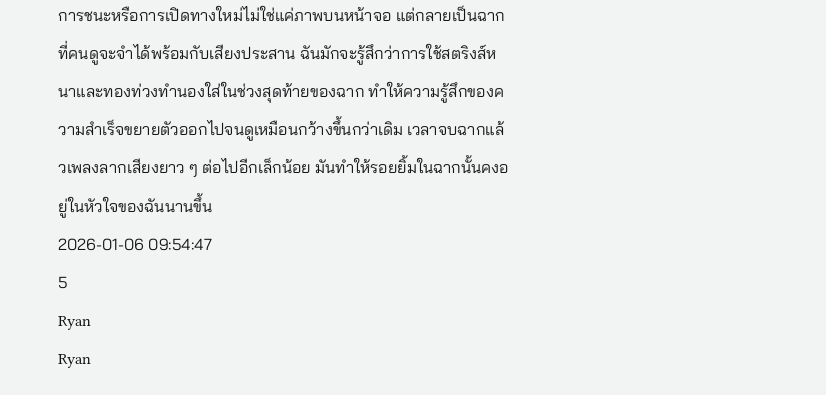การชนะหรือการเปิดทางใหม่ไม่ใช่แค่ภาพบนหน้าจอ แต่กลายเป็นฉากที่คนดูจะจำได้พร้อมกับเสียงประสาน ฉันมักจะรู้สึกว่าการใช้สตริงส์หนาและทองท่วงทำนองใส่ในช่วงสุดท้ายของฉาก ทำให้ความรู้สึกของความสำเร็จขยายตัวออกไปจนดูเหมือนกว้างขึ้นกว่าเดิม เวลาจบฉากแล้วเพลงลากเสียงยาว ๆ ต่อไปอีกเล็กน้อย มันทำให้รอยยิ้มในฉากนั้นคงอยู่ในหัวใจของฉันนานขึ้น
2026-01-06 09:54:47
5
Ryan
Ryan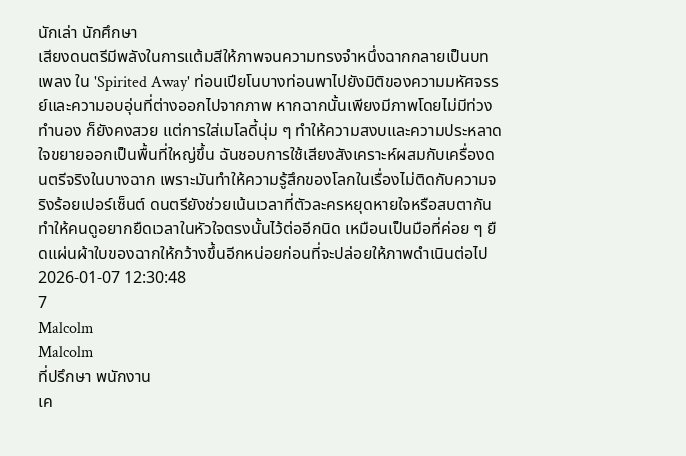นักเล่า นักศึกษา
เสียงดนตรีมีพลังในการแต้มสีให้ภาพจนความทรงจำหนึ่งฉากกลายเป็นบทเพลง ใน 'Spirited Away' ท่อนเปียโนบางท่อนพาไปยังมิติของความมหัศจรรย์และความอบอุ่นที่ต่างออกไปจากภาพ หากฉากนั้นเพียงมีภาพโดยไม่มีท่วงทำนอง ก็ยังคงสวย แต่การใส่เมโลดี้นุ่ม ๆ ทำให้ความสงบและความประหลาดใจขยายออกเป็นพื้นที่ใหญ่ขึ้น ฉันชอบการใช้เสียงสังเคราะห์ผสมกับเครื่องดนตรีจริงในบางฉาก เพราะมันทำให้ความรู้สึกของโลกในเรื่องไม่ติดกับความจริงร้อยเปอร์เซ็นต์ ดนตรียังช่วยเน้นเวลาที่ตัวละครหยุดหายใจหรือสบตากัน ทำให้คนดูอยากยืดเวลาในหัวใจตรงนั้นไว้ต่ออีกนิด เหมือนเป็นมือที่ค่อย ๆ ยืดแผ่นผ้าใบของฉากให้กว้างขึ้นอีกหน่อยก่อนที่จะปล่อยให้ภาพดำเนินต่อไป
2026-01-07 12:30:48
7
Malcolm
Malcolm
ที่ปรึกษา พนักงาน
เค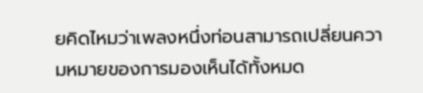ยคิดไหมว่าเพลงหนึ่งท่อนสามารถเปลี่ยนความหมายของการมองเห็นได้ทั้งหมด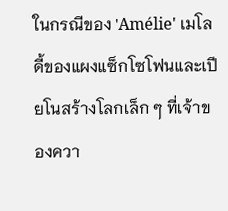ในกรณีของ 'Amélie' เมโลดี้ของแผงแซ็กโซโฟนและเปียโนสร้างโลกเล็ก ๆ ที่เจ้าของควา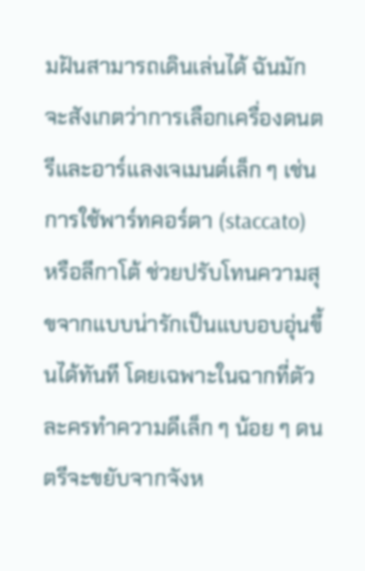มฝันสามารถเดินเล่นได้ ฉันมักจะสังเกตว่าการเลือกเครื่องดนตรีและอาร์แลงเจเมนต์เล็ก ๆ เช่นการใช้พาร์ทคอร์ตา (staccato) หรือลีกาโต้ ช่วยปรับโทนความสุขจากแบบน่ารักเป็นแบบอบอุ่นขึ้นได้ทันที โดยเฉพาะในฉากที่ตัวละครทำความดีเล็ก ๆ น้อย ๆ ดนตรีจะขยับจากจังห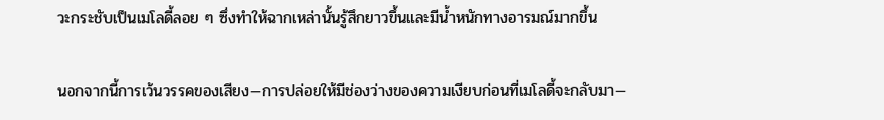วะกระชับเป็นเมโลดี้ลอย ๆ ซึ่งทำให้ฉากเหล่านั้นรู้สึกยาวขึ้นและมีน้ำหนักทางอารมณ์มากขึ้น

นอกจากนี้การเว้นวรรคของเสียง—การปล่อยให้มีช่องว่างของความเงียบก่อนที่เมโลดี้จะกลับมา—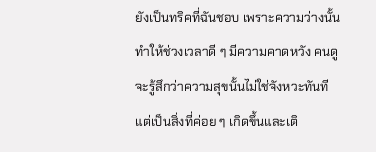ยังเป็นทริคที่ฉันชอบ เพราะความว่างนั้นทำให้ช่วงเวลาดี ๆ มีความคาดหวัง คนดูจะรู้สึกว่าความสุขนั้นไม่ใช่จังหวะทันที แต่เป็นสิ่งที่ค่อย ๆ เกิดขึ้นและเติ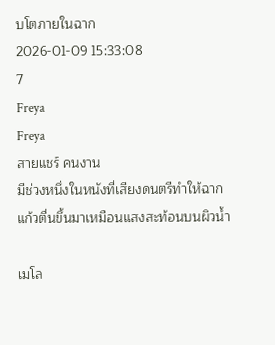บโตภายในฉาก
2026-01-09 15:33:08
7
Freya
Freya
สายแชร์ คนงาน
มีช่วงหนึ่งในหนังที่เสียงดนตรีทำให้ฉากแก้วตื่นขึ้นมาเหมือนแสงสะท้อนบนผิวน้ำ

เมโล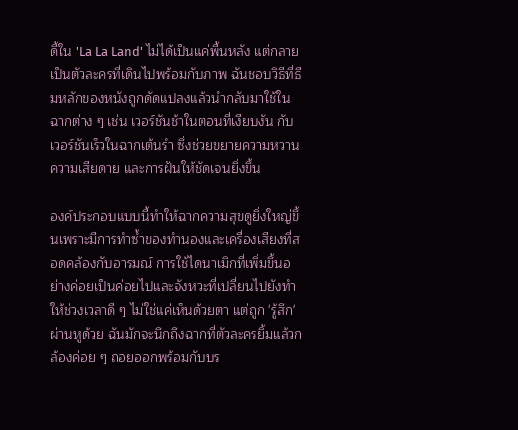ดี้ใน 'La La Land' ไม่ได้เป็นแค่พื้นหลัง แต่กลายเป็นตัวละครที่เดินไปพร้อมกับภาพ ฉันชอบวิธีที่ธีมหลักของหนังถูกดัดแปลงแล้วนำกลับมาใช้ในฉากต่าง ๆ เช่น เวอร์ชันช้าในตอนที่เงียบงัน กับเวอร์ชันเร็วในฉากเต้นรำ ซึ่งช่วยขยายความหวาน ความเสียดาย และการฝันให้ชัดเจนยิ่งขึ้น

องค์ประกอบแบบนี้ทำให้ฉากความสุขดูยิ่งใหญ่ขึ้นเพราะมีการทำซ้ำของทำนองและเครื่องเสียงที่สอดคล้องกับอารมณ์ การใช้ไดนาเมิกที่เพิ่มขึ้นอย่างค่อยเป็นค่อยไปและจังหวะที่เปลี่ยนไปยังทำให้ช่วงเวลาดี ๆ ไม่ใช่แค่เห็นด้วยตา แต่ถูก 'รู้สึก' ผ่านหูด้วย ฉันมักจะนึกถึงฉากที่ตัวละครยิ้มแล้วกล้องค่อย ๆ ถอยออกพร้อมกับบร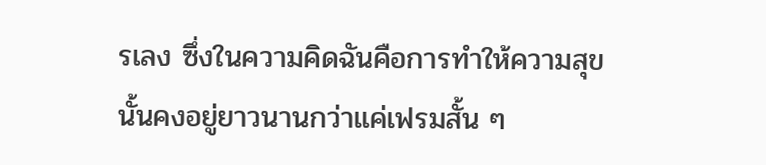รเลง ซึ่งในความคิดฉันคือการทำให้ความสุขนั้นคงอยู่ยาวนานกว่าแค่เฟรมสั้น ๆ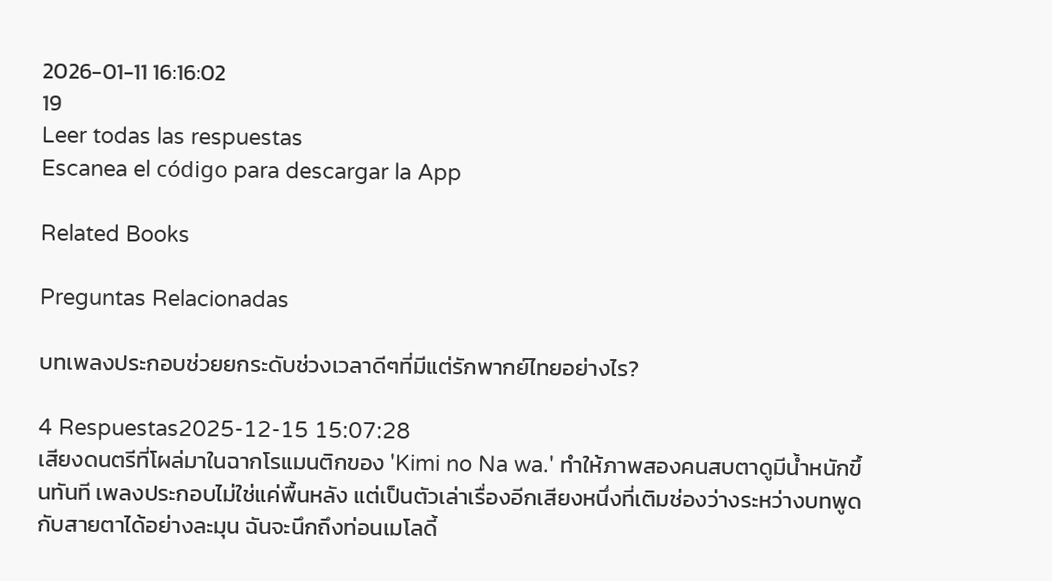2026-01-11 16:16:02
19
Leer todas las respuestas
Escanea el código para descargar la App

Related Books

Preguntas Relacionadas

บทเพลงประกอบช่วยยกระดับช่วงเวลาดีๆที่มีแต่รักพากย์ไทยอย่างไร?

4 Respuestas2025-12-15 15:07:28
เสียงดนตรีที่โผล่มาในฉากโรแมนติกของ 'Kimi no Na wa.' ทำให้ภาพสองคนสบตาดูมีน้ำหนักขึ้นทันที เพลงประกอบไม่ใช่แค่พื้นหลัง แต่เป็นตัวเล่าเรื่องอีกเสียงหนึ่งที่เติมช่องว่างระหว่างบทพูดกับสายตาได้อย่างละมุน ฉันจะนึกถึงท่อนเมโลดี้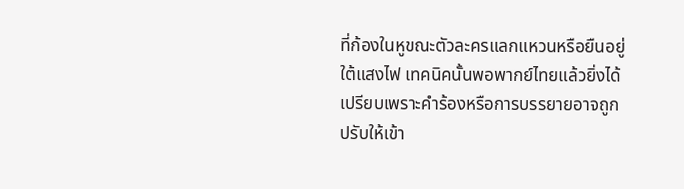ที่ก้องในหูขณะตัวละครแลกแหวนหรือยืนอยู่ใต้แสงไฟ เทคนิคนั้นพอพากย์ไทยแล้วยิ่งได้เปรียบเพราะคำร้องหรือการบรรยายอาจถูกปรับให้เข้า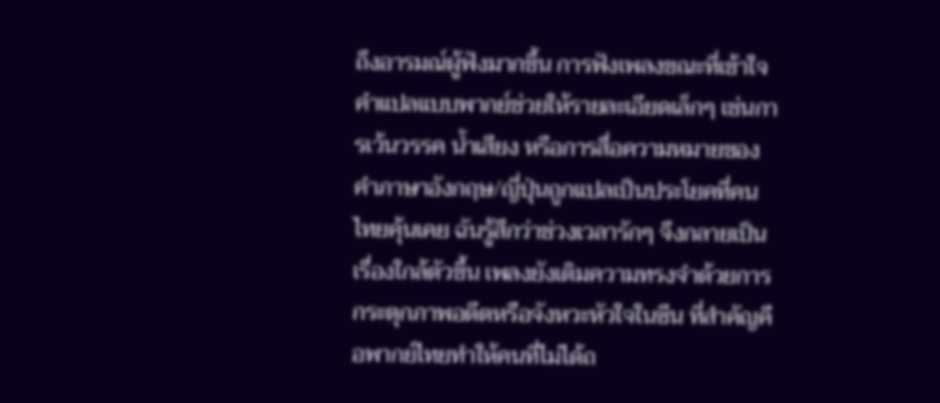ถึงอารมณ์ผู้ฟังมากขึ้น การฟังเพลงขณะที่เข้าใจคำแปลแบบพากย์ช่วยให้รายละเอียดเล็กๆ เช่นการเว้นวรรค น้ำเสียง หรือการสื่อความหมายของคำภาษาอังกฤษ/ญี่ปุ่นถูกแปลเป็นประโยคที่คนไทยคุ้นเคย ฉันรู้สึกว่าช่วงเวลารักๆ จึงกลายเป็นเรื่องใกล้ตัวขึ้น เพลงยังเติมความทรงจำด้วยการกระตุกภาพอดีตหรือจังหวะหัวใจในซีน ที่สำคัญคือพากย์ไทยทำให้คนที่ไม่ได้ถ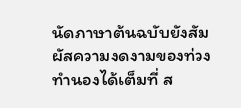นัดภาษาต้นฉบับยังสัมผัสความงดงามของท่วงทำนองได้เต็มที่ ส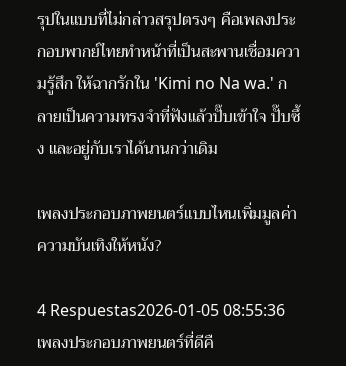รุปในแบบที่ไม่กล่าวสรุปตรงๆ คือเพลงประกอบพากย์ไทยทำหน้าที่เป็นสะพานเชื่อมความรู้สึก ให้ฉากรักใน 'Kimi no Na wa.' กลายเป็นความทรงจำที่ฟังแล้วปั๊บเข้าใจ ปั๊บซึ้ง และอยู่กับเราได้นานกว่าเดิม

เพลงประกอบภาพยนตร์แบบไหนเพิ่มมูลค่าความบันเทิงให้หนัง?

4 Respuestas2026-01-05 08:55:36
เพลงประกอบภาพยนตร์ที่ดีคื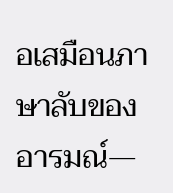อเสมือนภาษาลับของอารมณ์—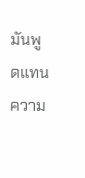มันพูดแทนความ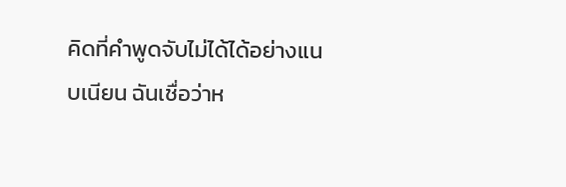คิดที่คำพูดจับไม่ได้ได้อย่างแนบเนียน ฉันเชื่อว่าห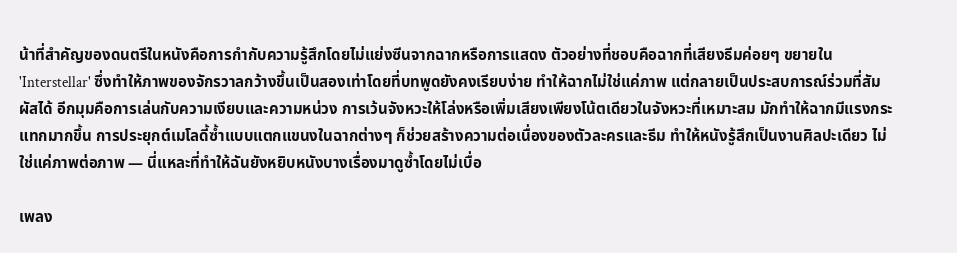น้าที่สำคัญของดนตรีในหนังคือการกำกับความรู้สึกโดยไม่แย่งซีนจากฉากหรือการแสดง ตัวอย่างที่ชอบคือฉากที่เสียงธีมค่อยๆ ขยายใน 'Interstellar' ซึ่งทำให้ภาพของจักรวาลกว้างขึ้นเป็นสองเท่าโดยที่บทพูดยังคงเรียบง่าย ทำให้ฉากไม่ใช่แค่ภาพ แต่กลายเป็นประสบการณ์ร่วมที่สัมผัสได้ อีกมุมคือการเล่นกับความเงียบและความหน่วง การเว้นจังหวะให้โล่งหรือเพิ่มเสียงเพียงโน้ตเดียวในจังหวะที่เหมาะสม มักทำให้ฉากมีแรงกระแทกมากขึ้น การประยุกต์เมโลดี้ซ้ำแบบแตกแขนงในฉากต่างๆ ก็ช่วยสร้างความต่อเนื่องของตัวละครและธีม ทำให้หนังรู้สึกเป็นงานศิลปะเดียว ไม่ใช่แค่ภาพต่อภาพ — นี่แหละที่ทำให้ฉันยังหยิบหนังบางเรื่องมาดูซ้ำโดยไม่เบื่อ

เพลง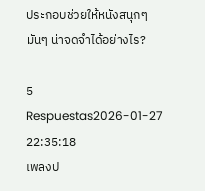ประกอบช่วยให้หนังสนุกๆมันๆ น่าจดจำได้อย่างไร?

5 Respuestas2026-01-27 22:35:18
เพลงป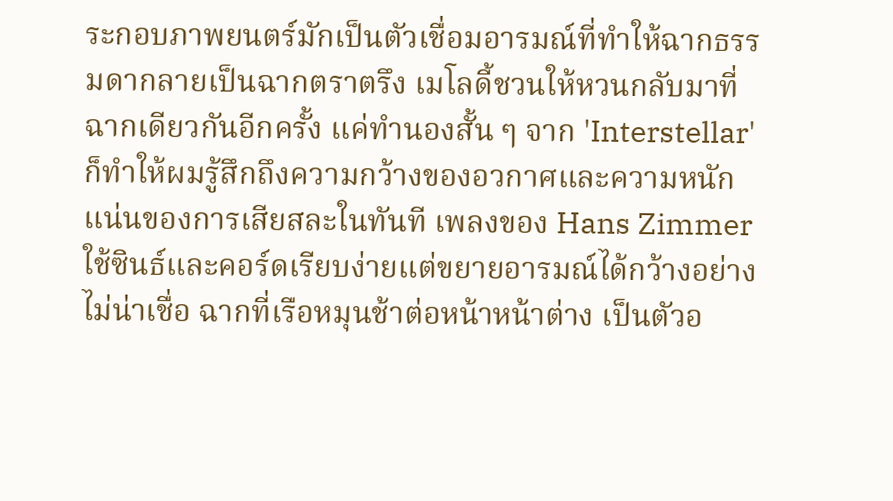ระกอบภาพยนตร์มักเป็นตัวเชื่อมอารมณ์ที่ทำให้ฉากธรรมดากลายเป็นฉากตราตรึง เมโลดี้ชวนให้หวนกลับมาที่ฉากเดียวกันอีกครั้ง แค่ทำนองสั้น ๆ จาก 'Interstellar' ก็ทำให้ผมรู้สึกถึงความกว้างของอวกาศและความหนักแน่นของการเสียสละในทันที เพลงของ Hans Zimmer ใช้ซินธ์และคอร์ดเรียบง่ายแต่ขยายอารมณ์ได้กว้างอย่างไม่น่าเชื่อ ฉากที่เรือหมุนช้าต่อหน้าหน้าต่าง เป็นตัวอ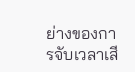ย่างของการจับเวลาเสี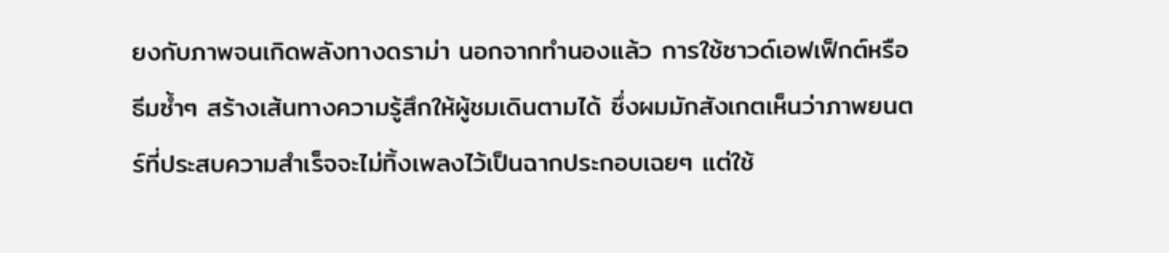ยงกับภาพจนเกิดพลังทางดราม่า นอกจากทำนองแล้ว การใช้ซาวด์เอฟเฟ็กต์หรือธีมซ้ำๆ สร้างเส้นทางความรู้สึกให้ผู้ชมเดินตามได้ ซึ่งผมมักสังเกตเห็นว่าภาพยนตร์ที่ประสบความสำเร็จจะไม่ทิ้งเพลงไว้เป็นฉากประกอบเฉยๆ แต่ใช้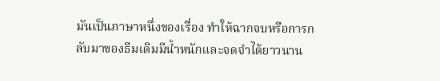มันเป็นภาษาหนึ่งของเรื่อง ทำให้ฉากจบหรือการกลับมาของธีมเดิมมีน้ำหนักและจดจำได้ยาวนาน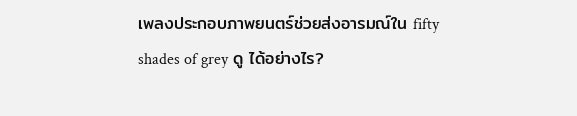เพลงประกอบภาพยนตร์ช่วยส่งอารมณ์ใน fifty shades of grey ดู ได้อย่างไร?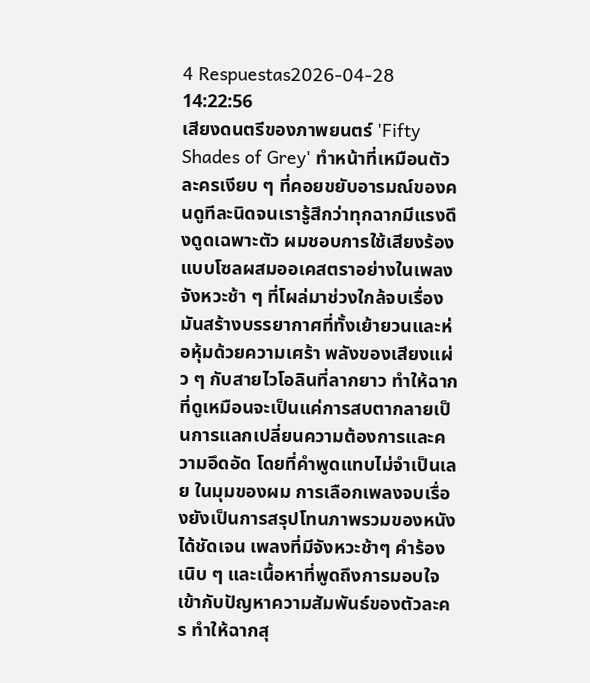4 Respuestas2026-04-28 14:22:56
เสียงดนตรีของภาพยนตร์ 'Fifty Shades of Grey' ทำหน้าที่เหมือนตัวละครเงียบ ๆ ที่คอยขยับอารมณ์ของคนดูทีละนิดจนเรารู้สึกว่าทุกฉากมีแรงดึงดูดเฉพาะตัว ผมชอบการใช้เสียงร้องแบบโซลผสมออเคสตราอย่างในเพลงจังหวะช้า ๆ ที่โผล่มาช่วงใกล้จบเรื่อง มันสร้างบรรยากาศที่ทั้งเย้ายวนและห่อหุ้มด้วยความเศร้า พลังของเสียงแผ่ว ๆ กับสายไวโอลินที่ลากยาว ทำให้ฉากที่ดูเหมือนจะเป็นแค่การสบตากลายเป็นการแลกเปลี่ยนความต้องการและความอึดอัด โดยที่คำพูดแทบไม่จำเป็นเลย ในมุมของผม การเลือกเพลงจบเรื่องยังเป็นการสรุปโทนภาพรวมของหนังได้ชัดเจน เพลงที่มีจังหวะช้าๆ คำร้องเนิบ ๆ และเนื้อหาที่พูดถึงการมอบใจ เข้ากับปัญหาความสัมพันธ์ของตัวละคร ทำให้ฉากสุ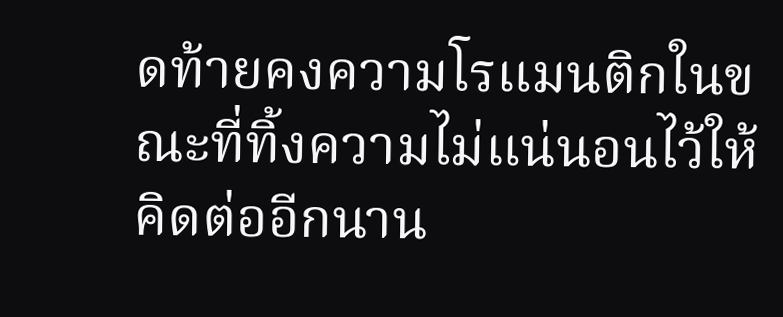ดท้ายคงความโรแมนติกในขณะที่ทิ้งความไม่แน่นอนไว้ให้คิดต่ออีกนาน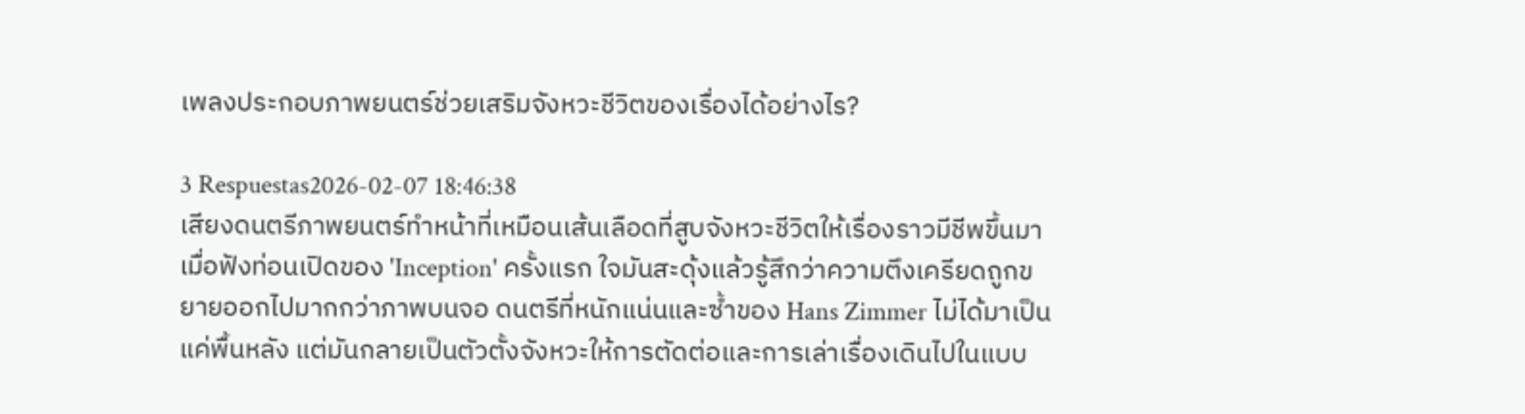เพลงประกอบภาพยนตร์ช่วยเสริมจังหวะชีวิตของเรื่องได้อย่างไร?

3 Respuestas2026-02-07 18:46:38
เสียงดนตรีภาพยนตร์ทำหน้าที่เหมือนเส้นเลือดที่สูบจังหวะชีวิตให้เรื่องราวมีชีพขึ้นมา เมื่อฟังท่อนเปิดของ 'Inception' ครั้งแรก ใจมันสะดุ้งแล้วรู้สึกว่าความตึงเครียดถูกขยายออกไปมากกว่าภาพบนจอ ดนตรีที่หนักแน่นและซ้ำของ Hans Zimmer ไม่ได้มาเป็นแค่พื้นหลัง แต่มันกลายเป็นตัวตั้งจังหวะให้การตัดต่อและการเล่าเรื่องเดินไปในแบบ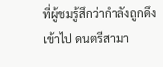ที่ผู้ชมรู้สึกว่ากำลังถูกดึงเข้าไป ดนตรีสามา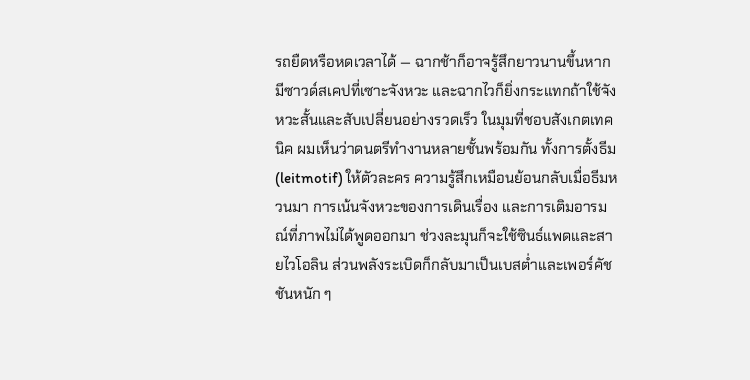รถยืดหรือหดเวลาได้ — ฉากช้าก็อาจรู้สึกยาวนานขึ้นหากมีซาวด์สเคปที่เซาะจังหวะ และฉากไวก็ยิ่งกระแทกถ้าใช้จังหวะสั้นและสับเปลี่ยนอย่างรวดเร็ว ในมุมที่ชอบสังเกตเทคนิค ผมเห็นว่าดนตรีทำงานหลายชั้นพร้อมกัน ทั้งการตั้งธีม (leitmotif) ให้ตัวละคร ความรู้สึกเหมือนย้อนกลับเมื่อธีมหวนมา การเน้นจังหวะของการเดินเรื่อง และการเติมอารมณ์ที่ภาพไม่ได้พูดออกมา ช่วงละมุนก็จะใช้ซินธ์แพดและสายไวโอลิน ส่วนพลังระเบิดก็กลับมาเป็นเบสต่ำและเพอร์คัชชันหนัก ๆ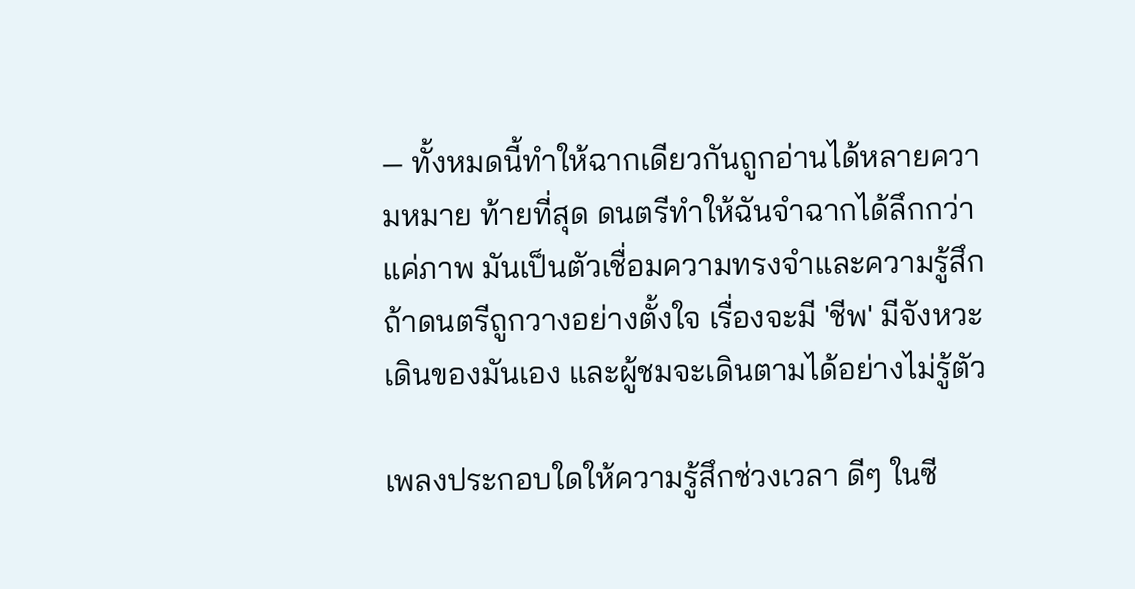— ทั้งหมดนี้ทำให้ฉากเดียวกันถูกอ่านได้หลายความหมาย ท้ายที่สุด ดนตรีทำให้ฉันจำฉากได้ลึกกว่าแค่ภาพ มันเป็นตัวเชื่อมความทรงจำและความรู้สึก ถ้าดนตรีถูกวางอย่างตั้งใจ เรื่องจะมี 'ชีพ' มีจังหวะเดินของมันเอง และผู้ชมจะเดินตามได้อย่างไม่รู้ตัว

เพลงประกอบใดให้ความรู้สึกช่วงเวลา ดีๆ ในซี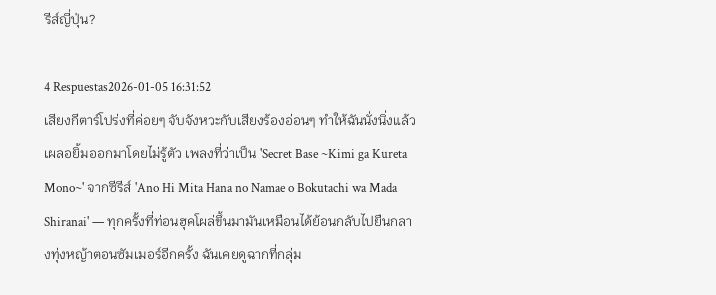รีส์ญี่ปุ่น?

4 Respuestas2026-01-05 16:31:52
เสียงกีตาร์โปร่งที่ค่อยๆ จับจังหวะกับเสียงร้องอ่อนๆ ทำให้ฉันนั่งนิ่งแล้วเผลอยิ้มออกมาโดยไม่รู้ตัว เพลงที่ว่าเป็น 'Secret Base ~Kimi ga Kureta Mono~' จากซีรีส์ 'Ano Hi Mita Hana no Namae o Bokutachi wa Mada Shiranai' — ทุกครั้งที่ท่อนฮุคโผล่ขึ้นมามันเหมือนได้ย้อนกลับไปยืนกลางทุ่งหญ้าตอนซัมเมอร์อีกครั้ง ฉันเคยดูฉากที่กลุ่ม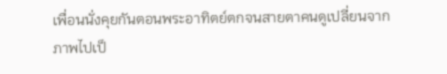เพื่อนนั่งคุยกันตอนพระอาทิตย์ตกจนสายตาคนดูเปลี่ยนจากภาพไปเป็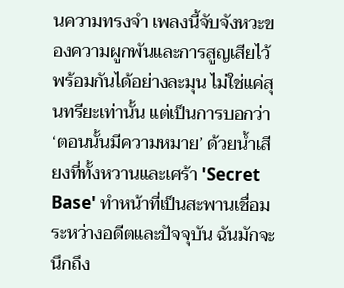นความทรงจำ เพลงนี้จับจังหวะของความผูกพันและการสูญเสียไว้พร้อมกันได้อย่างละมุน ไม่ใช่แค่สุนทรียะเท่านั้น แต่เป็นการบอกว่า ‘ตอนนั้นมีความหมาย’ ด้วยน้ำเสียงที่ทั้งหวานและเศร้า 'Secret Base' ทำหน้าที่เป็นสะพานเชื่อมระหว่างอดีตและปัจจุบัน ฉันมักจะนึกถึง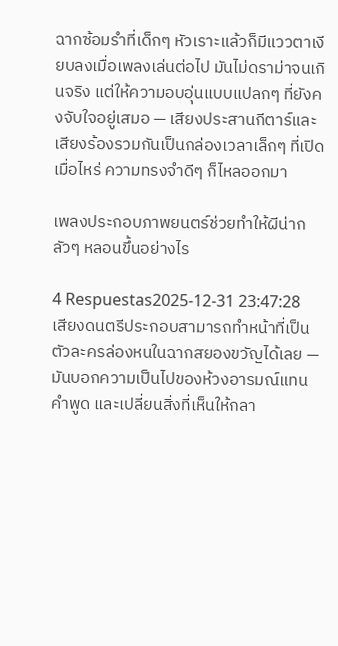ฉากซ้อมรำที่เด็กๆ หัวเราะแล้วก็มีแววตาเงียบลงเมื่อเพลงเล่นต่อไป มันไม่ดราม่าจนเกินจริง แต่ให้ความอบอุ่นแบบแปลกๆ ที่ยังคงจับใจอยู่เสมอ — เสียงประสานกีตาร์และเสียงร้องรวมกันเป็นกล่องเวลาเล็กๆ ที่เปิดเมื่อไหร่ ความทรงจำดีๆ ก็ไหลออกมา

เพลงประกอบภาพยนตร์ช่วยทำให้ผีน่ากลัวๆ หลอนขึ้นอย่างไร

4 Respuestas2025-12-31 23:47:28
เสียงดนตรีประกอบสามารถทำหน้าที่เป็นตัวละครล่องหนในฉากสยองขวัญได้เลย — มันบอกความเป็นไปของห้วงอารมณ์แทนคำพูด และเปลี่ยนสิ่งที่เห็นให้กลา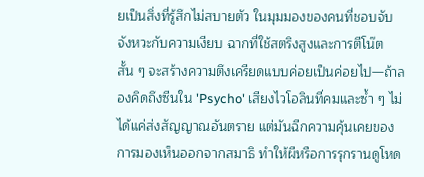ยเป็นสิ่งที่รู้สึกไม่สบายตัว ในมุมมองของคนที่ชอบจับจังหวะกับความเงียบ ฉากที่ใช้สตริงสูงและการตีโน๊ตสั้น ๆ จะสร้างความตึงเครียดแบบค่อยเป็นค่อยไป—ถ้าลองคิดถึงซีนใน 'Psycho' เสียงไวโอลินที่คมและซ้ำ ๆ ไม่ได้แค่ส่งสัญญาณอันตราย แต่มันฉีกความคุ้นเคยของการมองเห็นออกจากสมาธิ ทำให้ผีหรือการรุกรานดูโหด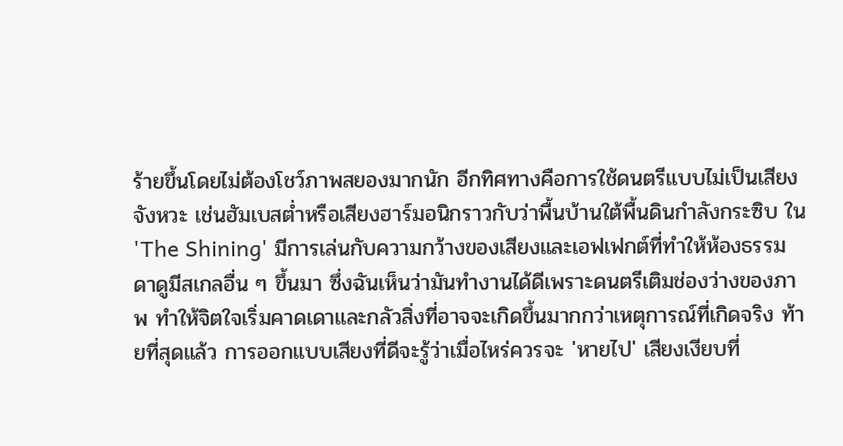ร้ายขึ้นโดยไม่ต้องโชว์ภาพสยองมากนัก อีกทิศทางคือการใช้ดนตรีแบบไม่เป็นเสียงจังหวะ เช่นฮัมเบสต่ำหรือเสียงฮาร์มอนิกราวกับว่าพื้นบ้านใต้พื้นดินกำลังกระซิบ ใน 'The Shining' มีการเล่นกับความกว้างของเสียงและเอฟเฟกต์ที่ทำให้ห้องธรรมดาดูมีสเกลอื่น ๆ ขึ้นมา ซึ่งฉันเห็นว่ามันทำงานได้ดีเพราะดนตรีเติมช่องว่างของภาพ ทำให้จิตใจเริ่มคาดเดาและกลัวสิ่งที่อาจจะเกิดขึ้นมากกว่าเหตุการณ์ที่เกิดจริง ท้ายที่สุดแล้ว การออกแบบเสียงที่ดีจะรู้ว่าเมื่อไหร่ควรจะ 'หายไป' เสียงเงียบที่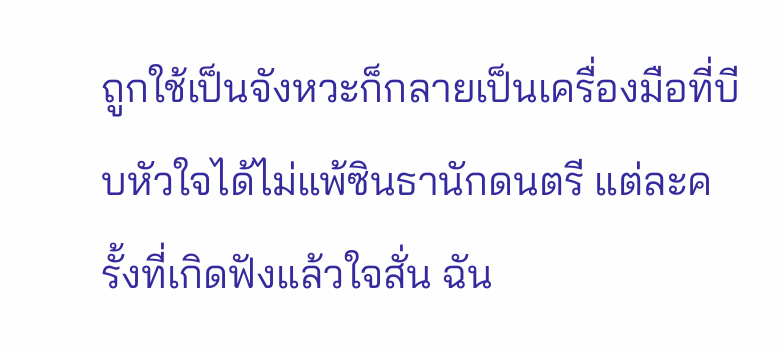ถูกใช้เป็นจังหวะก็กลายเป็นเครื่องมือที่บีบหัวใจได้ไม่แพ้ซินธานักดนตรี แต่ละครั้งที่เกิดฟังแล้วใจสั่น ฉัน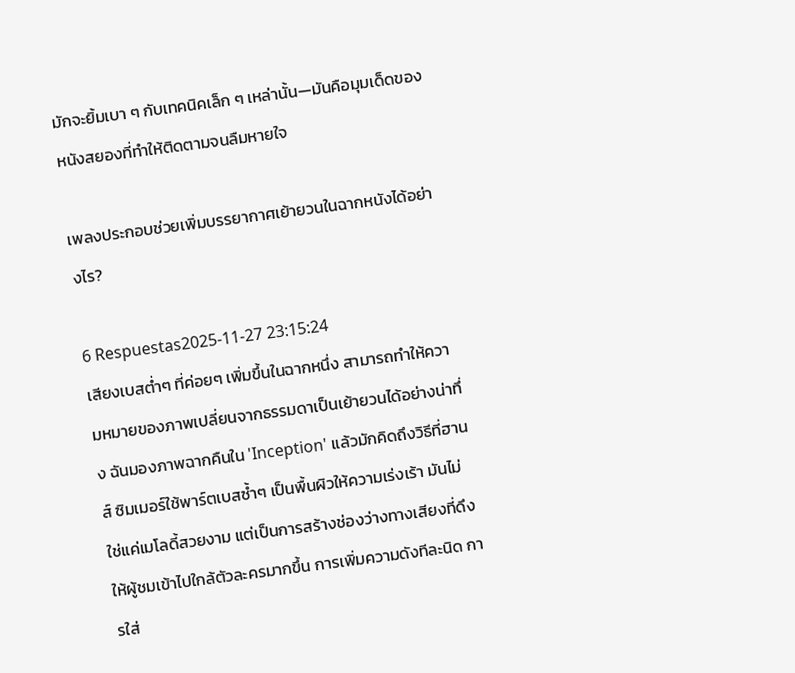มักจะยิ้มเบา ๆ กับเทคนิคเล็ก ๆ เหล่านั้น—มันคือมุมเด็ดของหนังสยองที่ทำให้ติดตามจนลืมหายใจ

เพลงประกอบช่วยเพิ่มบรรยากาศเย้ายวนในฉากหนังได้อย่างไร?

6 Respuestas2025-11-27 23:15:24
เสียงเบสต่ำๆ ที่ค่อยๆ เพิ่มขึ้นในฉากหนึ่ง สามารถทำให้ความหมายของภาพเปลี่ยนจากธรรมดาเป็นเย้ายวนได้อย่างน่าทึ่ง ฉันมองภาพฉากคืนใน 'Inception' แล้วมักคิดถึงวิธีที่ฮานส์ ซิมเมอร์ใช้พาร์ตเบสซ้ำๆ เป็นพื้นผิวให้ความเร่งเร้า มันไม่ใช่แค่เมโลดี้สวยงาม แต่เป็นการสร้างช่องว่างทางเสียงที่ดึงให้ผู้ชมเข้าไปใกล้ตัวละครมากขึ้น การเพิ่มความดังทีละนิด การใส่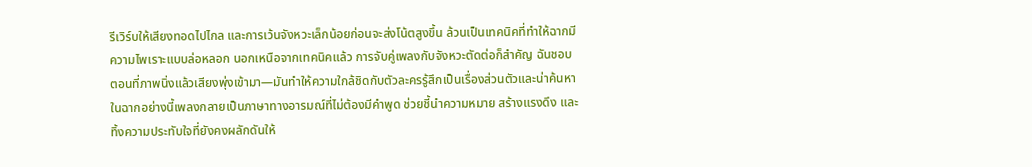รีเวิร์บให้เสียงทอดไปไกล และการเว้นจังหวะเล็กน้อยก่อนจะส่งโน้ตสูงขึ้น ล้วนเป็นเทคนิคที่ทำให้ฉากมีความไพเราะแบบล่อหลอก นอกเหนือจากเทคนิคแล้ว การจับคู่เพลงกับจังหวะตัดต่อก็สำคัญ ฉันชอบตอนที่ภาพนิ่งแล้วเสียงพุ่งเข้ามา—มันทำให้ความใกล้ชิดกับตัวละครรู้สึกเป็นเรื่องส่วนตัวและน่าค้นหา ในฉากอย่างนี้เพลงกลายเป็นภาษาทางอารมณ์ที่ไม่ต้องมีคำพูด ช่วยชี้นำความหมาย สร้างแรงดึง และทิ้งความประทับใจที่ยังคงผลักดันให้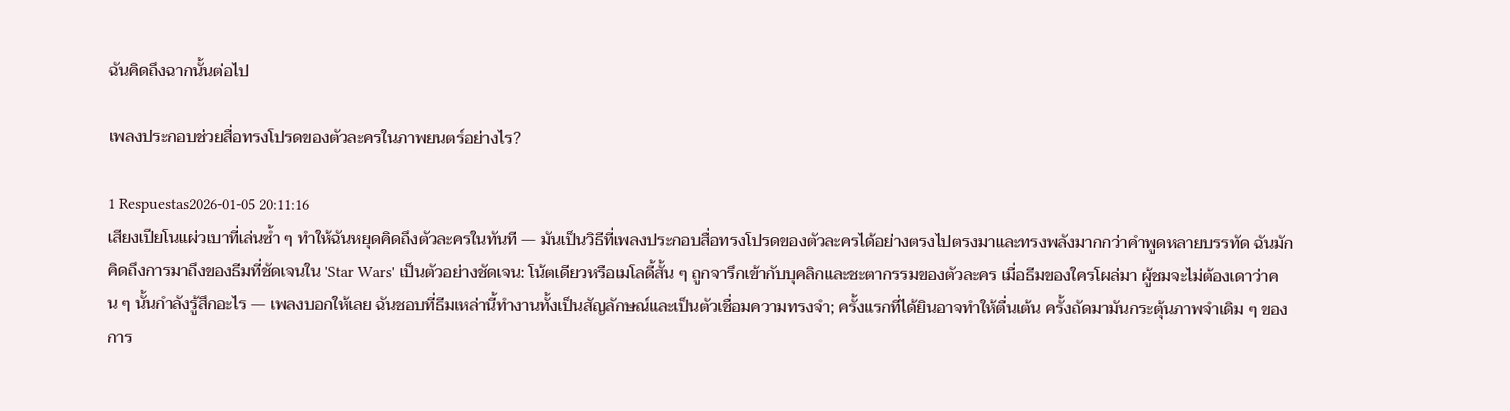ฉันคิดถึงฉากนั้นต่อไป

เพลงประกอบช่วยสื่อทรงโปรดของตัวละครในภาพยนตร์อย่างไร?

1 Respuestas2026-01-05 20:11:16
เสียงเปียโนแผ่วเบาที่เล่นซ้ำ ๆ ทำให้ฉันหยุดคิดถึงตัวละครในทันที — มันเป็นวิธีที่เพลงประกอบสื่อทรงโปรดของตัวละครได้อย่างตรงไปตรงมาและทรงพลังมากกว่าคำพูดหลายบรรทัด ฉันมักคิดถึงการมาถึงของธีมที่ชัดเจนใน 'Star Wars' เป็นตัวอย่างชัดเจน: โน้ตเดียวหรือเมโลดี้สั้น ๆ ถูกจารึกเข้ากับบุคลิกและชะตากรรมของตัวละคร เมื่อธีมของใครโผล่มา ผู้ชมจะไม่ต้องเดาว่าคน ๆ นั้นกำลังรู้สึกอะไร — เพลงบอกให้เลย ฉันชอบที่ธีมเหล่านี้ทำงานทั้งเป็นสัญลักษณ์และเป็นตัวเชื่อมความทรงจำ; ครั้งแรกที่ได้ยินอาจทำให้ตื่นเต้น ครั้งถัดมามันกระตุ้นภาพจำเดิม ๆ ของการ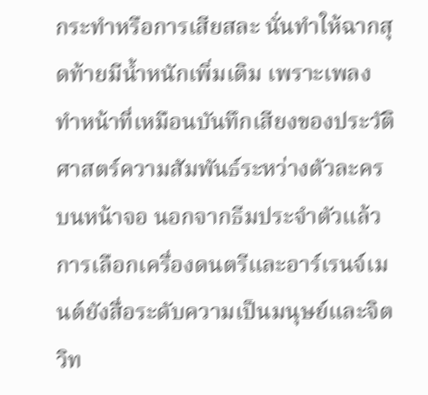กระทำหรือการเสียสละ นั่นทำให้ฉากสุดท้ายมีน้ำหนักเพิ่มเติม เพราะเพลงทำหน้าที่เหมือนบันทึกเสียงของประวัติศาสตร์ความสัมพันธ์ระหว่างตัวละครบนหน้าจอ นอกจากธีมประจำตัวแล้ว การเลือกเครื่องดนตรีและอาร์เรนจ์เมนต์ยังสื่อระดับความเป็นมนุษย์และจิตวิท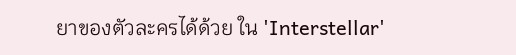ยาของตัวละครได้ด้วย ใน 'Interstellar'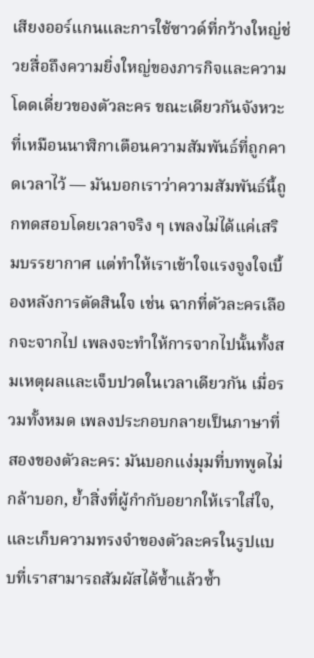เสียงออร์แกนและการใช้ซาวด์ที่กว้างใหญ่ช่วยสื่อถึงความยิ่งใหญ่ของภารกิจและความโดดเดี่ยวของตัวละคร ขณะเดียวกันจังหวะที่เหมือนนาฬิกาเตือนความสัมพันธ์ที่ถูกคาดเวลาไว้ — มันบอกเราว่าความสัมพันธ์นี้ถูกทดสอบโดยเวลาจริง ๆ เพลงไม่ได้แค่เสริมบรรยากาศ แต่ทำให้เราเข้าใจแรงจูงใจเบื้องหลังการตัดสินใจ เช่น ฉากที่ตัวละครเลือกจะจากไป เพลงจะทำให้การจากไปนั้นทั้งสมเหตุผลและเจ็บปวดในเวลาเดียวกัน เมื่อรวมทั้งหมด เพลงประกอบกลายเป็นภาษาที่สองของตัวละคร: มันบอกแง่มุมที่บทพูดไม่กล้าบอก, ย้ำสิ่งที่ผู้กำกับอยากให้เราใส่ใจ, และเก็บความทรงจำของตัวละครในรูปแบบที่เราสามารถสัมผัสได้ซ้ำแล้วซ้ำ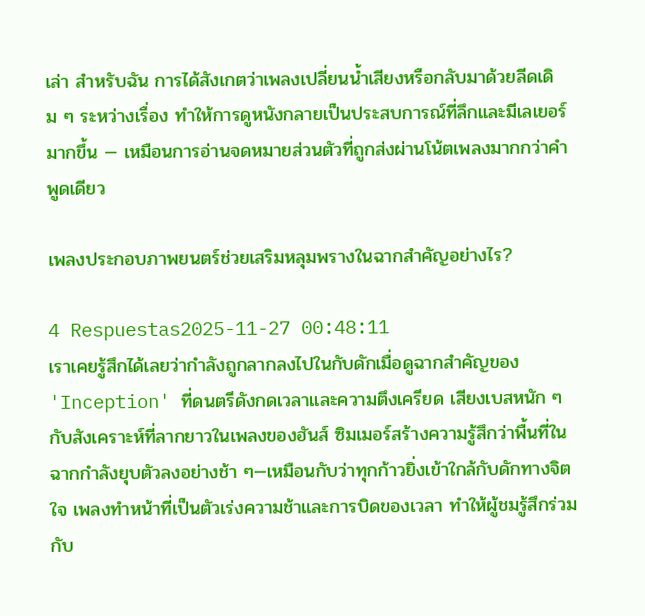เล่า สำหรับฉัน การได้สังเกตว่าเพลงเปลี่ยนน้ำเสียงหรือกลับมาด้วยลีดเดิม ๆ ระหว่างเรื่อง ทำให้การดูหนังกลายเป็นประสบการณ์ที่ลึกและมีเลเยอร์มากขึ้น — เหมือนการอ่านจดหมายส่วนตัวที่ถูกส่งผ่านโน้ตเพลงมากกว่าคำพูดเดียว

เพลงประกอบภาพยนตร์ช่วยเสริมหลุมพรางในฉากสำคัญอย่างไร?

4 Respuestas2025-11-27 00:48:11
เราเคยรู้สึกได้เลยว่ากำลังถูกลากลงไปในกับดักเมื่อดูฉากสำคัญของ 'Inception' ที่ดนตรีดังกดเวลาและความตึงเครียด เสียงเบสหนัก ๆ กับสังเคราะห์ที่ลากยาวในเพลงของฮันส์ ซิมเมอร์สร้างความรู้สึกว่าพื้นที่ในฉากกำลังยุบตัวลงอย่างช้า ๆ—เหมือนกับว่าทุกก้าวยิ่งเข้าใกล้กับดักทางจิตใจ เพลงทำหน้าที่เป็นตัวเร่งความช้าและการบิดของเวลา ทำให้ผู้ชมรู้สึกร่วมกับ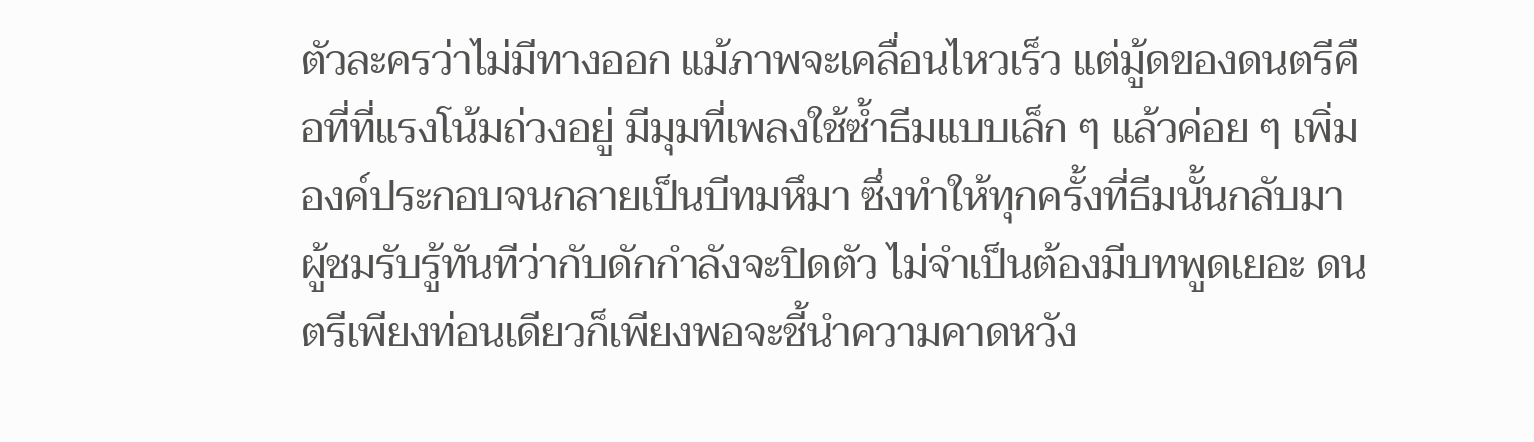ตัวละครว่าไม่มีทางออก แม้ภาพจะเคลื่อนไหวเร็ว แต่มู้ดของดนตรีคือที่ที่แรงโน้มถ่วงอยู่ มีมุมที่เพลงใช้ซ้ำธีมแบบเล็ก ๆ แล้วค่อย ๆ เพิ่มองค์ประกอบจนกลายเป็นบีทมหึมา ซึ่งทำให้ทุกครั้งที่ธีมนั้นกลับมา ผู้ชมรับรู้ทันทีว่ากับดักกำลังจะปิดตัว ไม่จำเป็นต้องมีบทพูดเยอะ ดนตรีเพียงท่อนเดียวก็เพียงพอจะชี้นำความคาดหวัง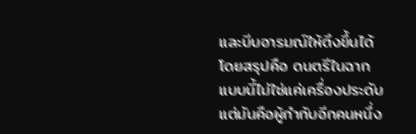และบีบอารมณ์ให้ตึงขึ้นได้ โดยสรุปคือ ดนตรีในฉากแบบนี้ไม่ใช่แค่เครื่องประดับ แต่มันคือผู้กำกับอีกคนหนึ่ง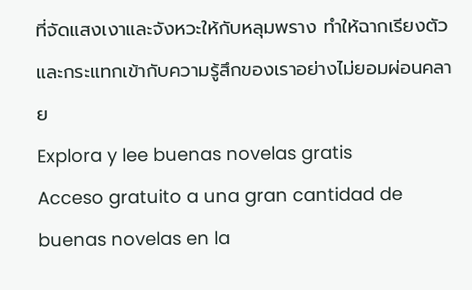ที่จัดแสงเงาและจังหวะให้กับหลุมพราง ทำให้ฉากเรียงตัวและกระแทกเข้ากับความรู้สึกของเราอย่างไม่ยอมผ่อนคลาย
Explora y lee buenas novelas gratis
Acceso gratuito a una gran cantidad de buenas novelas en la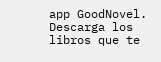app GoodNovel. Descarga los libros que te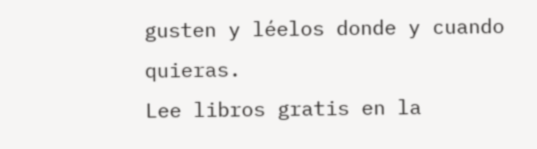gusten y léelos donde y cuando quieras.
Lee libros gratis en la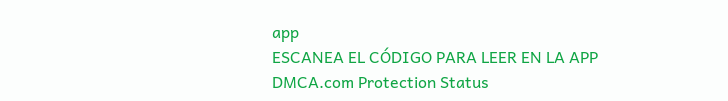app
ESCANEA EL CÓDIGO PARA LEER EN LA APP
DMCA.com Protection Status